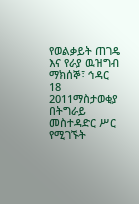የወልቃይት ጠገዴ እና የራያ ዉዝግብ
ማክሰኞ፣ ኅዳር 18 2011ማስታወቂያ
በትግራይ መስተዳድር ሥር የሚገኙት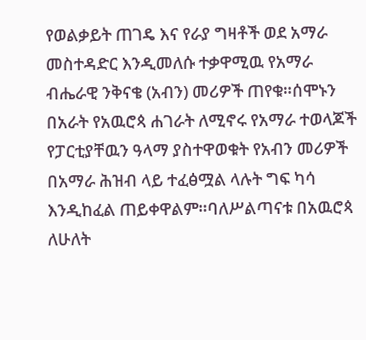የወልቃይት ጠገዴ እና የራያ ግዛቶች ወደ አማራ መስተዳድር እንዲመለሱ ተቃዋሚዉ የአማራ ብሔራዊ ንቅናቄ (አብን) መሪዎች ጠየቁ።ሰሞኑን በአራት የአዉሮጳ ሐገራት ለሚኖሩ የአማራ ተወላጆች የፓርቲያቸዉን ዓላማ ያስተዋወቁት የአብን መሪዎች በአማራ ሕዝብ ላይ ተፈፅሟል ላሉት ግፍ ካሳ እንዲከፈል ጠይቀዋልም።ባለሥልጣናቱ በአዉሮጳ ለሁለት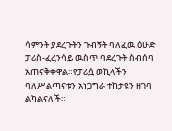ሳምንት ያደረጉትን ጉብኝት ባለፈዉ ዕሁድ ፓሪስ-ፈረንሳይ ዉስጥ ባደረጉት ስብሰባ አጠናቅቀዋል።የፓሪሷ ወኪላችን ባለሥልጣናቱን አነጋግራ ተከታዩን ዘገባ ልካልናለች።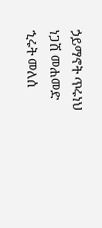ኃይማኖት ጥሩነህ
ነጋሽ መሐመድ
ኂሩት መለሰ